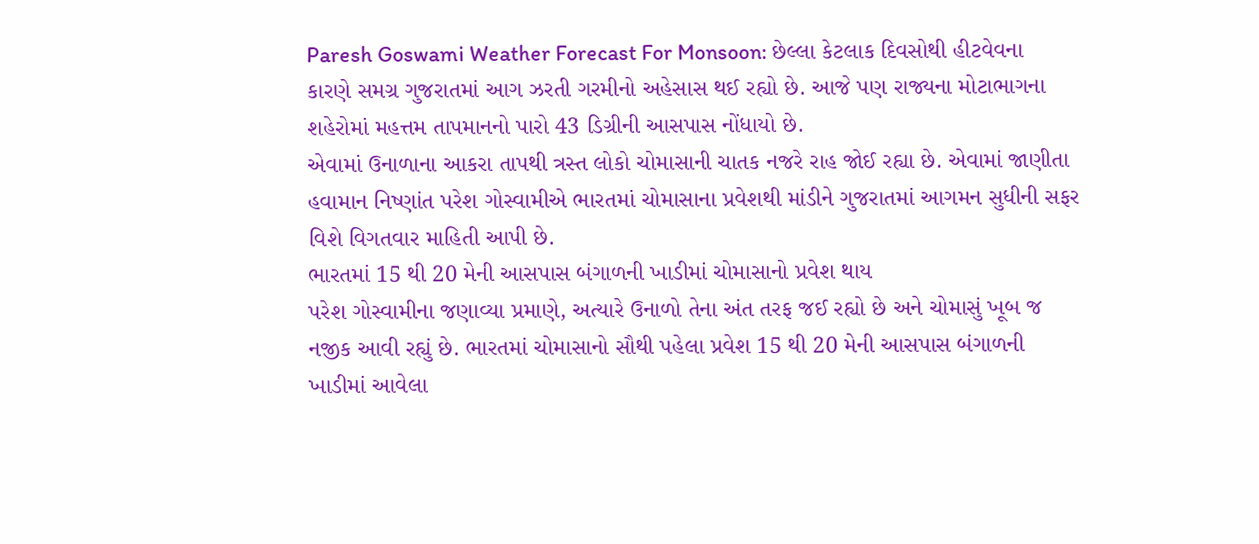Paresh Goswami Weather Forecast For Monsoon: છેલ્લા કેટલાક દિવસોથી હીટવેવના કારણે સમગ્ર ગુજરાતમાં આગ ઝરતી ગરમીનો અહેસાસ થઈ રહ્યો છે. આજે પણ રાજ્યના મોટાભાગના શહેરોમાં મહત્તમ તાપમાનનો પારો 43 ડિગ્રીની આસપાસ નોંધાયો છે.
એવામાં ઉનાળાના આકરા તાપથી ત્રસ્ત લોકો ચોમાસાની ચાતક નજરે રાહ જોઈ રહ્યા છે. એવામાં જાણીતા હવામાન નિષ્ણાંત પરેશ ગોસ્વામીએ ભારતમાં ચોમાસાના પ્રવેશથી માંડીને ગુજરાતમાં આગમન સુધીની સફર વિશે વિગતવાર માહિતી આપી છે.
ભારતમાં 15 થી 20 મેની આસપાસ બંગાળની ખાડીમાં ચોમાસાનો પ્રવેશ થાય
પરેશ ગોસ્વામીના જણાવ્યા પ્રમાણે, અત્યારે ઉનાળો તેના અંત તરફ જઈ રહ્યો છે અને ચોમાસું ખૂબ જ નજીક આવી રહ્યું છે. ભારતમાં ચોમાસાનો સૌથી પહેલા પ્રવેશ 15 થી 20 મેની આસપાસ બંગાળની ખાડીમાં આવેલા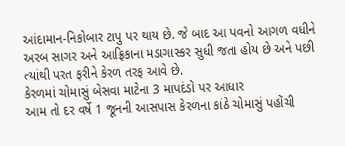આંદામાન-નિકોબાર ટાપુ પર થાય છે. જે બાદ આ પવનો આગળ વધીને અરબ સાગર અને આફ્રિકાના મડાગાસ્કર સુધી જતા હોય છે અને પછી ત્યાંથી પરત ફરીને કેરળ તરફ આવે છે.
કેરળમાં ચોમાસું બેસવા માટેના 3 માપદંડો પર આધાર
આમ તો દર વર્ષે 1 જૂનની આસપાસ કેરળના કાંઠે ચોમાસું પહોંચી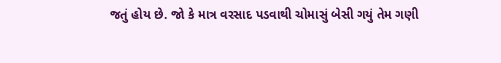જતું હોય છે. જો કે માત્ર વરસાદ પડવાથી ચોમાસું બેસી ગયું તેમ ગણી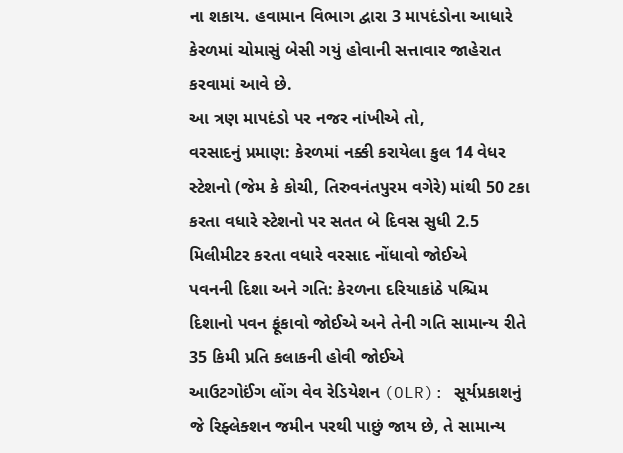ના શકાય. હવામાન વિભાગ દ્વારા 3 માપદંડોના આધારે કેરળમાં ચોમાસું બેસી ગયું હોવાની સત્તાવાર જાહેરાત કરવામાં આવે છે.
આ ત્રણ માપદંડો પર નજર નાંખીએ તો,
વરસાદનું પ્રમાણ: કેરળમાં નક્કી કરાયેલા કુલ 14 વેધર સ્ટેશનો (જેમ કે કોચી, તિરુવનંતપુરમ વગેરે) માંથી 50 ટકા કરતા વધારે સ્ટેશનો પર સતત બે દિવસ સુધી 2.5 મિલીમીટર કરતા વધારે વરસાદ નોંધાવો જોઈએ
પવનની દિશા અને ગતિ: કેરળના દરિયાકાંઠે પશ્ચિમ દિશાનો પવન ફૂંકાવો જોઈએ અને તેની ગતિ સામાન્ય રીતે 35 કિમી પ્રતિ કલાકની હોવી જોઈએ
આઉટગોઈંગ લોંગ વેવ રેડિયેશન (OLR): સૂર્યપ્રકાશનું જે રિફ્લેક્શન જમીન પરથી પાછું જાય છે, તે સામાન્ય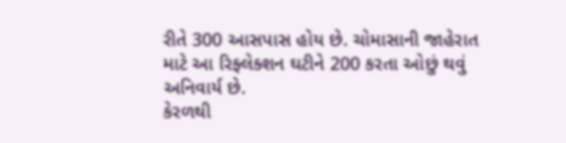રીતે 300 આસપાસ હોય છે. ચોમાસાની જાહેરાત માટે આ રિફ્લેક્શન ઘટીને 200 કરતા ઓછું થવું અનિવાર્ય છે.
કેરળથી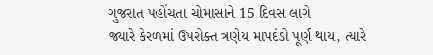ગુજરાત પહોંચતા ચોમાસાને 15 દિવસ લાગે
જ્યારે કેરળમાં ઉપરોક્ત ત્રણેય માપદંડો પૂર્ણ થાય, ત્યારે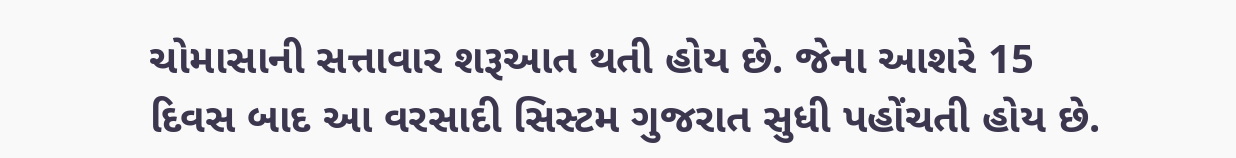ચોમાસાની સત્તાવાર શરૂઆત થતી હોય છે. જેના આશરે 15 દિવસ બાદ આ વરસાદી સિસ્ટમ ગુજરાત સુધી પહોંચતી હોય છે.